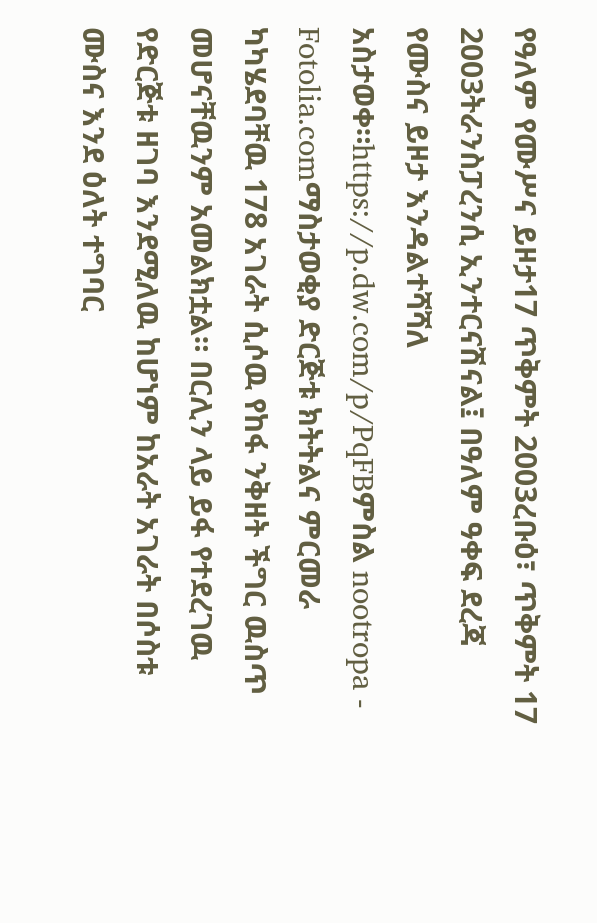የዓለም የሙሥና ይዞታ17 ጥቅምት 2003ረቡዕ፣ ጥቅምት 17 2003ትራንስፓረንሲ ኢንተርናሽናል፤ በዓለም ዓቀፍ ደረጃ የሙስና ይዞታ እንዳልተሻሻለ አስታወቀ።https://p.dw.com/p/PqFBምስል nootropa - Fotolia.comማስታወቂያ ድርጅቱ ክትትልና ምርመራ ካካሄደባቸዉ 178 አገራት ሲሶዉ የከፋ ንቅዘት ችግር ዉስጥ መሆናቸዉንም አመልክቷል። በርሊን ላይ ይፋ የተደረገዉ የድርጅቱ ዘገባ እንደሚለዉ ከሆነም ከአራት አገራት በሶስቱ ሙስና እንደ ዕለት ተግባር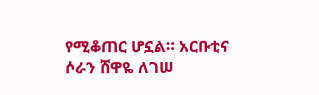የሚቆጠር ሆኗል። አርቡቲና ሶራን ሸዋዬ ለገሠ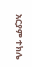አርያም ተክሌ